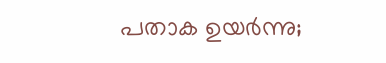പതാക ഉയർന്നു;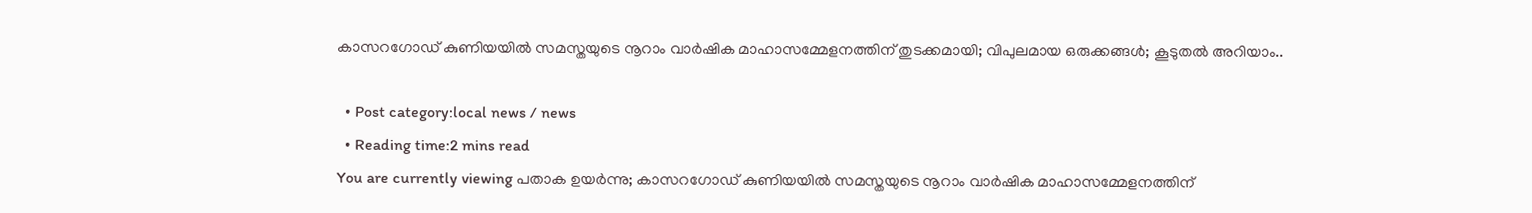കാസറഗോഡ് കുണിയയിൽ സമസ്തയുടെ നൂറാം വാർഷിക മാഹാസമ്മേളനത്തിന് തുടക്കമായി; വിപുലമായ ഒരുക്കങ്ങൾ; കൂടുതൽ അറിയാം..

  • Post category:local news / news
  • Reading time:2 mins read
You are currently viewing പതാക ഉയർന്നു; കാസറഗോഡ് കുണിയയിൽ സമസ്തയുടെ നൂറാം വാർഷിക മാഹാസമ്മേളനത്തിന്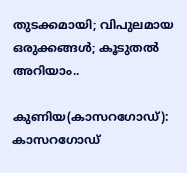തുടക്കമായി; വിപുലമായ ഒരുക്കങ്ങൾ; കൂടുതൽ അറിയാം..

കുണിയ(കാസറഗോഡ്): കാസറഗോഡ്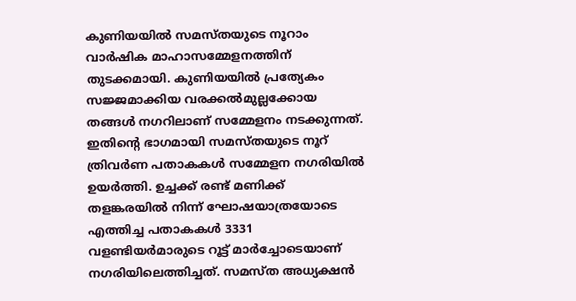കുണിയയിൽ സമസ്തയുടെ നൂറാം വാർഷിക മാഹാസമ്മേളനത്തിന് തുടക്കമായി. കുണിയയിൽ പ്രത്യേകം സജ്ജമാക്കിയ വരക്കൽമുല്ലക്കോയ തങ്ങൾ നഗറിലാണ് സമ്മേളനം നടക്കുന്നത്. ഇതിൻ്റെ ഭാഗമായി സമസ്തയുടെ നൂറ് ത്രിവർണ പതാകകൾ സമ്മേളന നഗരിയിൽ ഉയർത്തി. ഉച്ചക്ക് രണ്ട് മണിക്ക് തളങ്കരയിൽ നിന്ന് ഘോഷയാത്രയോടെ എത്തിച്ച പതാകകൾ 3331 വളണ്ടിയർമാരുടെ റൂട്ട് മാർച്ചോടെയാണ് നഗരിയിലെത്തിച്ചത്. സമസ്ത അധ്യക്ഷൻ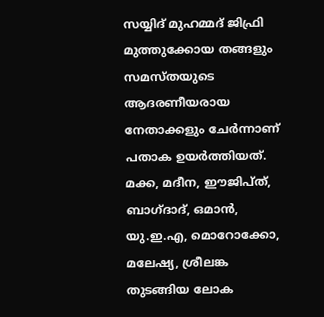സയ്യിദ് മുഹമ്മദ് ജിഫ്രി മുത്തുക്കോയ തങ്ങളും സമസ്തയുടെ ആദരണീയരായ നേതാക്കളും ചേർന്നാണ് പതാക ഉയർത്തിയത്. മക്ക, മദീന, ഈജിപ്ത്, ബാഗ്ദാദ്, ഒമാൻ, യു.ഇ.എ, മൊറോക്കോ, മലേഷ്യ, ശ്രീലങ്ക തുടങ്ങിയ ലോക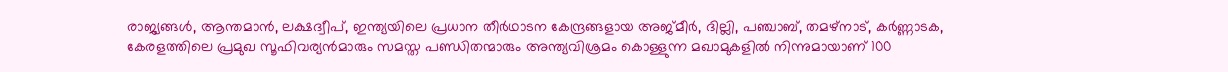രാജ്യങ്ങൾ, ആന്തമാൻ, ലക്ഷദ്വീപ്, ഇന്ത്യയിലെ പ്രധാന തീർഥാടന കേന്ദ്രങ്ങളായ അജ്മീർ, ദില്ലി, പഞ്ചാബ്, തമഴ്നാട്, കർണ്ണാടക, കേരളത്തിലെ പ്രമുഖ സൂഫിവര്യൻമാരും സമസ്ത പണ്ഡിതന്മാരും അന്ത്യവിശ്രമം കൊള്ളുന്ന മഖാമുകളിൽ നിന്നുമായാണ് 100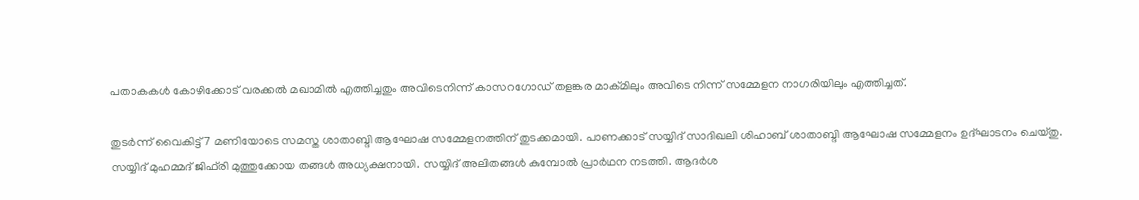പതാകകൾ കോഴിക്കോട് വരക്കൽ മഖാമിൽ എത്തിച്ചതും അവിടെനിന്ന് കാസറഗോഡ് തളങ്കര മാക്മിലും അവിടെ നിന്ന് സമ്മേളന നാഗരിയിലും എത്തിച്ചത്.

തുടർന്ന് വൈകിട്ട് 7 മണിയോടെ സമസ്ത ശാതാബ്ദി ആഘോഷ സമ്മേളനത്തിന് തുടക്കമായി. പാണക്കാട് സയ്യിദ് സാദിഖലി ശിഹാബ് ശാതാബ്ദി ആഘോഷ സമ്മേളനം ഉദ്‌ഘാടനം ചെയ്തു. സയ്യിദ് മുഹമ്മദ് ജിഫ്‌രി മുത്തുക്കോയ തങ്ങൾ അധ്യക്ഷനായി. സയ്യിദ് അലിതങ്ങൾ കുമ്പോൽ പ്രാർഥന നടത്തി. ആദർശ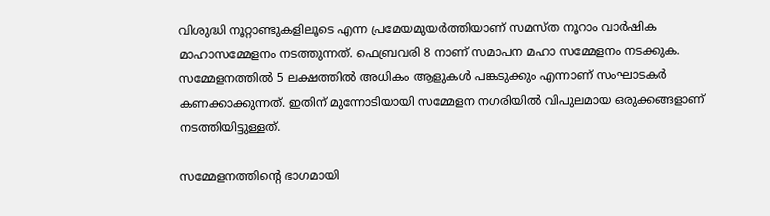വിശുദ്ധി നൂറ്റാണ്ടുകളിലൂടെ എന്ന പ്രമേയമുയർത്തിയാണ് സമസ്ത നൂറാം വാർഷിക മാഹാസമ്മേളനം നടത്തുന്നത്. ഫെബ്രവരി 8 നാണ് സമാപന മഹാ സമ്മേളനം നടക്കുക. സമ്മേളനത്തിൽ 5 ലക്ഷത്തിൽ അധികം ആളുകൾ പങ്കടുക്കും എന്നാണ് സംഘാടകർ കണക്കാക്കുന്നത്. ഇതിന് മുന്നോടിയായി സമ്മേളന നഗരിയിൽ വിപുലമായ ഒരുക്കങ്ങളാണ് നടത്തിയിട്ടുള്ളത്.

സമ്മേളനത്തിൻ്റെ ഭാഗമായി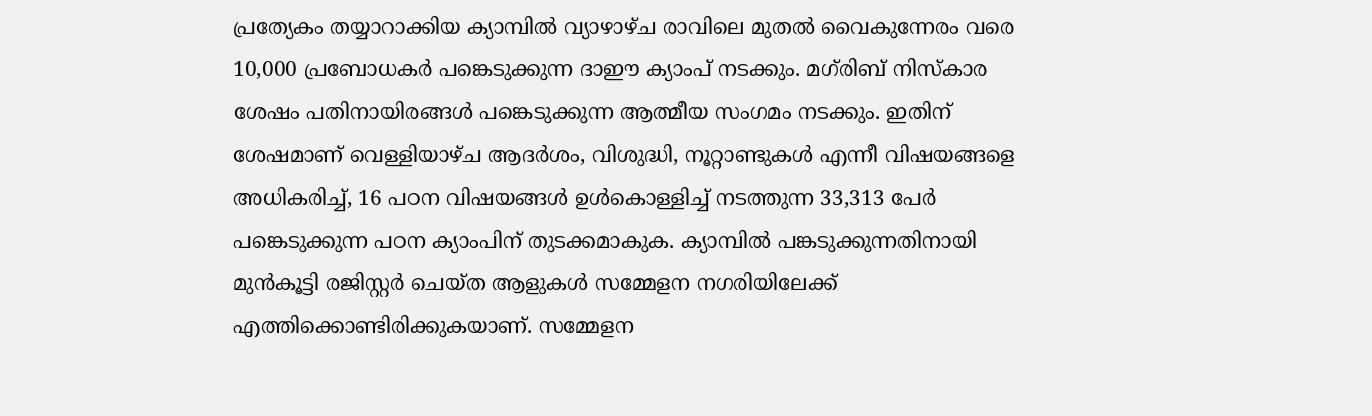പ്രത്യേകം തയ്യാറാക്കിയ ക്യാമ്പിൽ വ്യാഴാഴ്ച രാവിലെ മുതൽ വൈകുന്നേരം വരെ 10,000 പ്രബോധകർ പങ്കെടുക്കുന്ന ദാഈ ക്യാംപ് നടക്കും. മഗ്‌രിബ് നിസ്‌കാര ശേഷം പതിനായിരങ്ങൾ പങ്കെടുക്കുന്ന ആത്മീയ സംഗമം നടക്കും. ഇതിന് ശേഷമാണ് വെള്ളിയാഴ്ച ആദർശം, വിശുദ്ധി, നൂറ്റാണ്ടുകൾ എന്നീ വിഷയങ്ങളെ അധികരിച്ച്, 16 പഠന വിഷയങ്ങൾ ഉൾകൊള്ളിച്ച് നടത്തുന്ന 33,313 പേർ പങ്കെടുക്കുന്ന പഠന ക്യാംപിന് തുടക്കമാകുക. ക്യാമ്പിൽ പങ്കടുക്കുന്നതിനായി മുൻകൂട്ടി രജിസ്റ്റർ ചെയ്ത ആളുകൾ സമ്മേളന നഗരിയിലേക്ക് എത്തിക്കൊണ്ടിരിക്കുകയാണ്. സമ്മേളന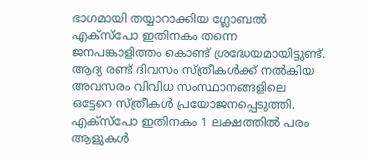ഭാഗമായി തയ്യാറാക്കിയ ഗ്ലോബൽ എക്സ്പോ ഇതിനകം തന്നെ ജനപങ്കാളിത്തം കൊണ്ട് ശ്രദ്ധേയമായിട്ടുണ്ട്. ആദ്യ രണ്ട് ദിവസം സ്ത്രീകൾക്ക് നൽകിയ അവസരം വിവിധ സംസ്ഥാനങ്ങളിലെ ഒട്ടേറെ സ്ത്രീകൾ പ്രയോജനപ്പെടുത്തി. എക്സ്പോ ഇതിനകം 1 ലക്ഷത്തിൽ പരം ആളുകൾ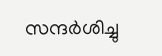സന്ദർശിച്ചു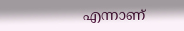എന്നാണ്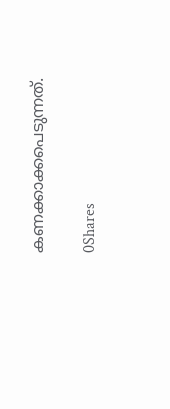കണക്കാക്കപെടുന്നത്.

0Shares